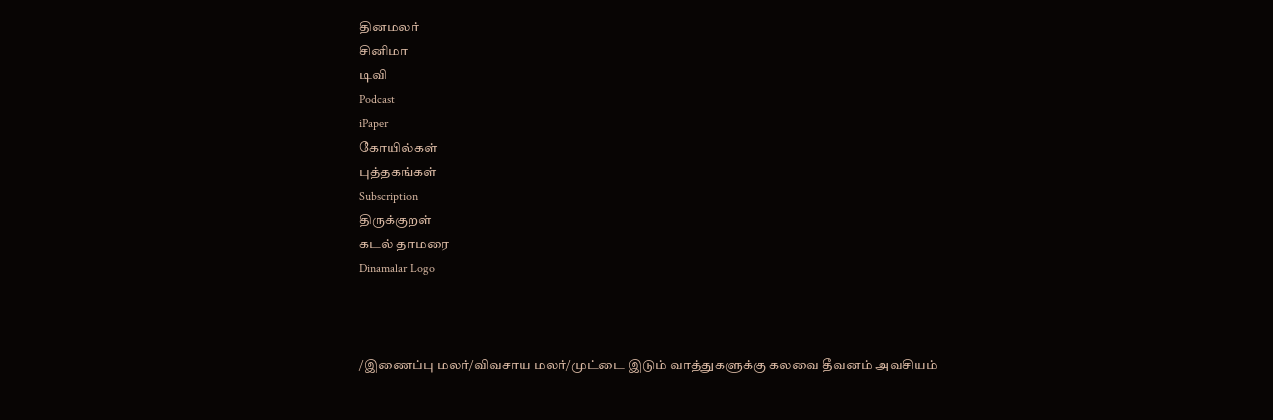தினமலர்
சினிமா
டிவி
Podcast
iPaper
கோயில்கள்
புத்தகங்கள்
Subscription
திருக்குறள்
கடல் தாமரை
Dinamalar Logo



/இணைப்பு மலர்/விவசாய மலர்/முட்டை இடும் வாத்துகளுக்கு கலவை தீவனம் அவசியம்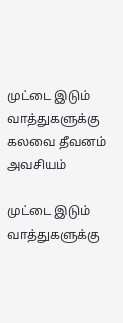முட்டை இடும் வாத்துகளுக்கு கலவை தீவனம் அவசியம்

முட்டை இடும் வாத்துகளுக்கு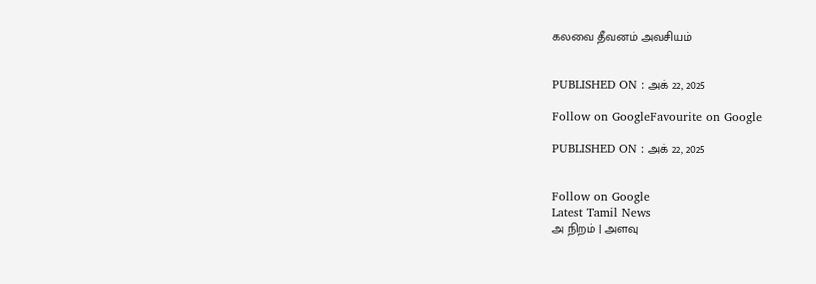கலவை தீவனம் அவசியம்


PUBLISHED ON : அக் 22, 2025

Follow on GoogleFavourite on Google

PUBLISHED ON : அக் 22, 2025


Follow on Google
Latest Tamil News
அ நிறம் | அளவு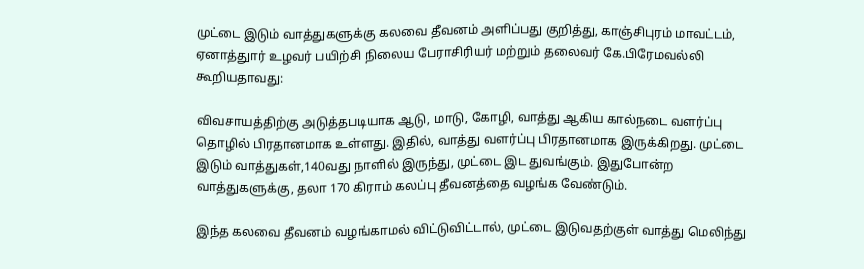முட்டை இடும் வாத்துகளுக்கு கலவை தீவனம் அளிப்பது குறித்து, காஞ்சிபுரம் மாவட்டம், ஏனாத்துார் உழவர் பயிற்சி நிலைய பேராசிரியர் மற்றும் தலைவர் கே.பிரேமவல்லி கூறியதாவது:

விவசாயத்திற்கு அடுத்தபடியாக ஆடு, மாடு, கோழி, வாத்து ஆகிய கால்நடை வளர்ப்பு தொழில் பிரதானமாக உள்ளது. இதில், வாத்து வளர்ப்பு பிரதானமாக இருக்கிறது. முட்டை இடும் வாத்துகள்,140வது நாளில் இருந்து, முட்டை இட துவங்கும். இதுபோன்ற வாத்துகளுக்கு, தலா 170 கிராம் கலப்பு தீவனத்தை வழங்க வேண்டும்.

இந்த கலவை தீவனம் வழங்காமல் விட்டுவிட்டால், முட்டை இடுவதற்குள் வாத்து மெலிந்து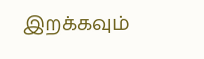இறக்கவும்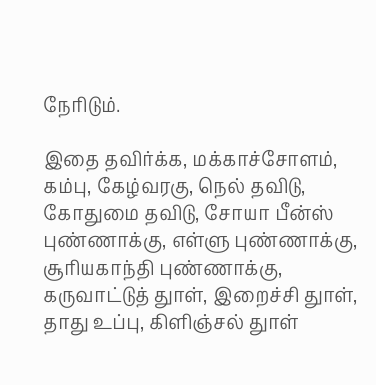நேரிடும்.

இதை தவிர்க்க, மக்காச்சோளம், கம்பு, கேழ்வரகு, நெல் தவிடு, கோதுமை தவிடு, சோயா பீன்ஸ் புண்ணாக்கு, எள்ளு புண்ணாக்கு, சூரியகாந்தி புண்ணாக்கு, கருவாட்டுத் துாள், இறைச்சி துாள், தாது உப்பு, கிளிஞ்சல் துாள்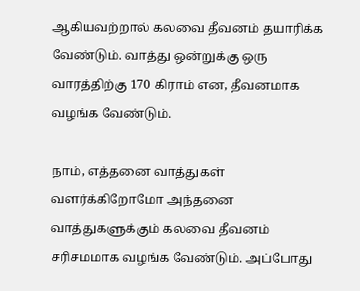ஆகியவற்றால் கலவை தீவனம் தயாரிக்க வேண்டும். வாத்து ஒன்றுக்கு ஒரு வாரத்திற்கு 170 கிராம் என, தீவனமாக வழங்க வேண்டும்.

நாம், எத்தனை வாத்துகள் வளர்க்கிறோமோ அந்தனை வாத்துகளுக்கும் கலவை தீவனம் சரிசமமாக வழங்க வேண்டும். அப்போது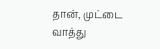தான், முட்டை வாத்து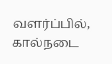வளர்ப்பில், கால்நடை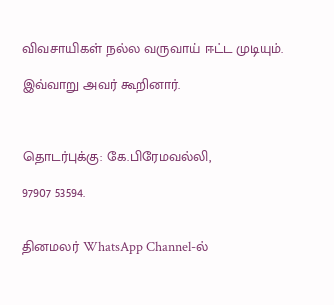விவசாயிகள் நல்ல வருவாய் ஈட்ட முடியும்.

இவ்வாறு அவர் கூறினார்.



தொடர்புக்கு: கே.பிரேமவல்லி,

97907 53594.


தினமலர் WhatsApp Channel-ல்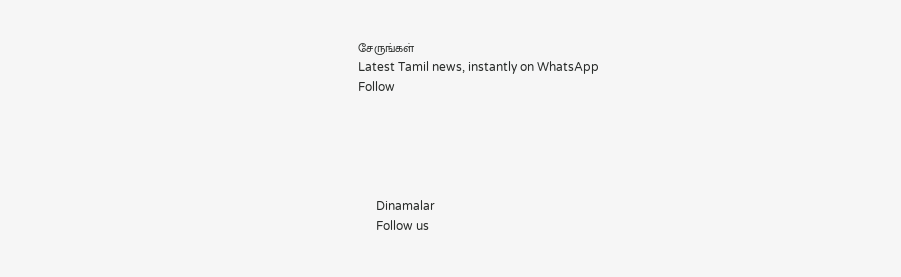சேருங்கள்
Latest Tamil news, instantly on WhatsApp
Follow





      Dinamalar
      Follow us